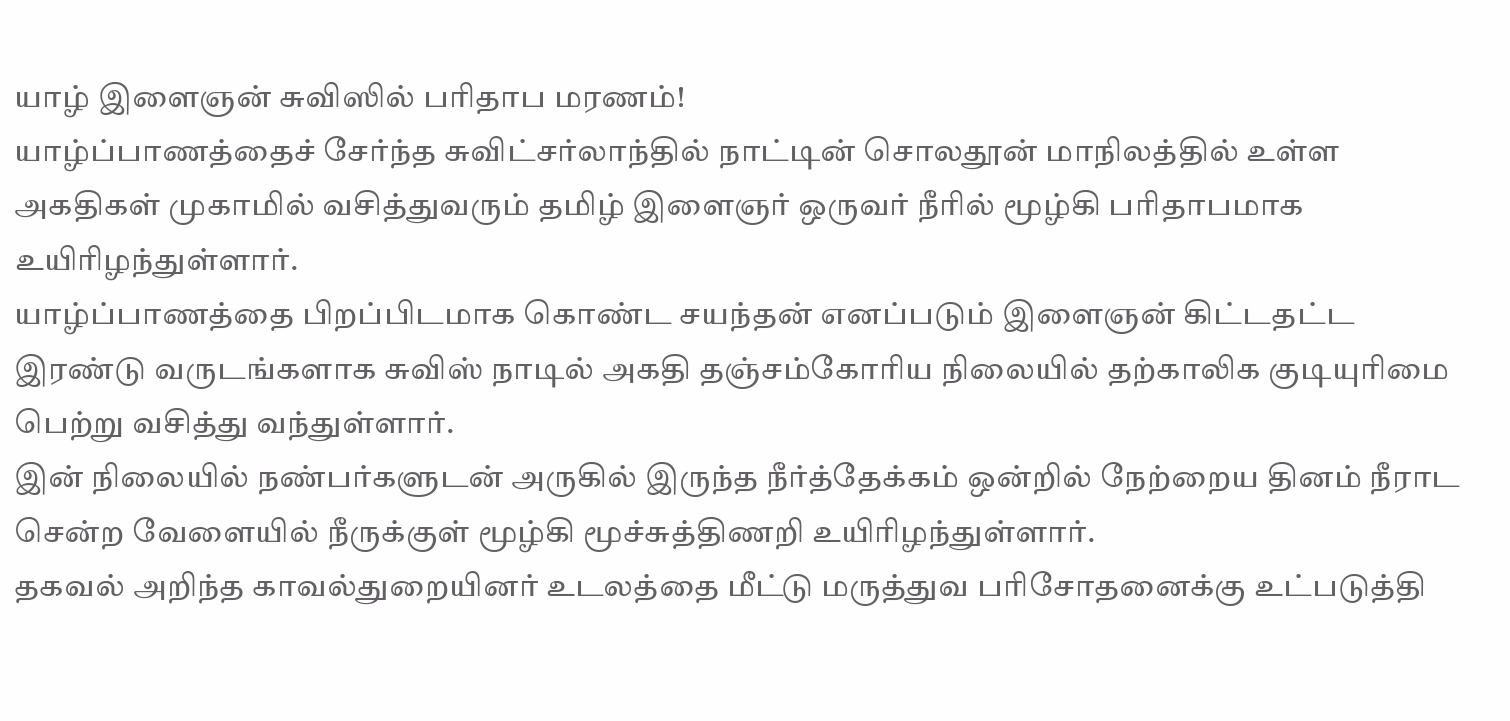யாழ் இளைஞன் சுவிஸில் பரிதாப மரணம்!
யாழ்ப்பாணத்தைச் சேர்ந்த சுவிட்சர்லாந்தில் நாட்டின் சொலதூன் மாநிலத்தில் உள்ள அகதிகள் முகாமில் வசித்துவரும் தமிழ் இளைஞர் ஒருவர் நீரில் மூழ்கி பரிதாபமாக உயிரிழந்துள்ளார்.
யாழ்ப்பாணத்தை பிறப்பிடமாக கொண்ட சயந்தன் எனப்படும் இளைஞன் கிட்டதட்ட இரண்டு வருடங்களாக சுவிஸ் நாடில் அகதி தஞ்சம்கோரிய நிலையில் தற்காலிக குடியுரிமை பெற்று வசித்து வந்துள்ளார்.
இன் நிலையில் நண்பர்களுடன் அருகில் இருந்த நீர்த்தேக்கம் ஒன்றில் நேற்றைய தினம் நீராட சென்ற வேளையில் நீருக்குள் மூழ்கி மூச்சுத்திணறி உயிரிழந்துள்ளார்.
தகவல் அறிந்த காவல்துறையினர் உடலத்தை மீட்டு மருத்துவ பரிசோதனைக்கு உட்படுத்தி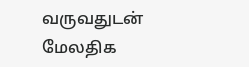வருவதுடன் மேலதிக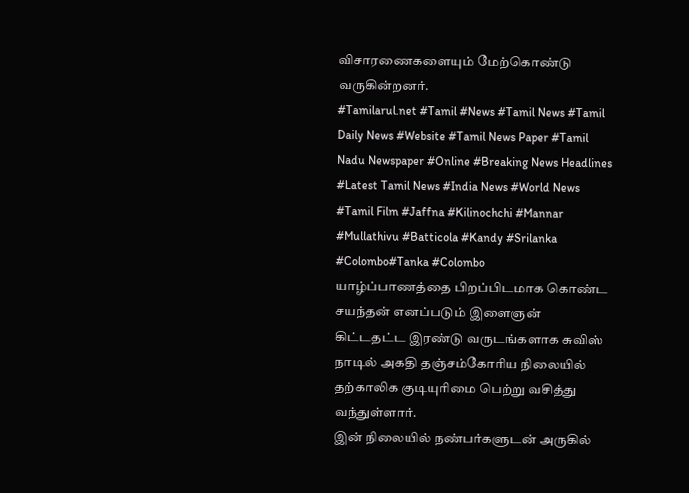விசாரணைகளையும் மேற்கொண்டு வருகின்றனர்.
#Tamilarul.net #Tamil #News #Tamil News #Tamil Daily News #Website #Tamil News Paper #Tamil Nadu Newspaper #Online #Breaking News Headlines #Latest Tamil News #India News #World News #Tamil Film #Jaffna #Kilinochchi #Mannar #Mullathivu #Batticola #Kandy #Srilanka #Colombo#Tanka #Colombo
யாழ்ப்பாணத்தை பிறப்பிடமாக கொண்ட சயந்தன் எனப்படும் இளைஞன் கிட்டதட்ட இரண்டு வருடங்களாக சுவிஸ் நாடில் அகதி தஞ்சம்கோரிய நிலையில் தற்காலிக குடியுரிமை பெற்று வசித்து வந்துள்ளார்.
இன் நிலையில் நண்பர்களுடன் அருகில்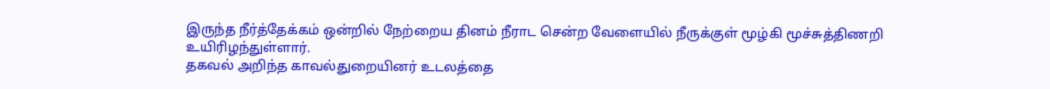இருந்த நீர்த்தேக்கம் ஒன்றில் நேற்றைய தினம் நீராட சென்ற வேளையில் நீருக்குள் மூழ்கி மூச்சுத்திணறி உயிரிழந்துள்ளார்.
தகவல் அறிந்த காவல்துறையினர் உடலத்தை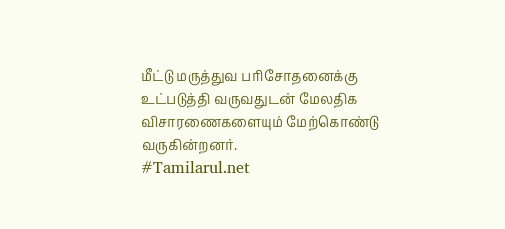மீட்டு மருத்துவ பரிசோதனைக்கு உட்படுத்தி வருவதுடன் மேலதிக விசாரணைகளையும் மேற்கொண்டு வருகின்றனர்.
#Tamilarul.net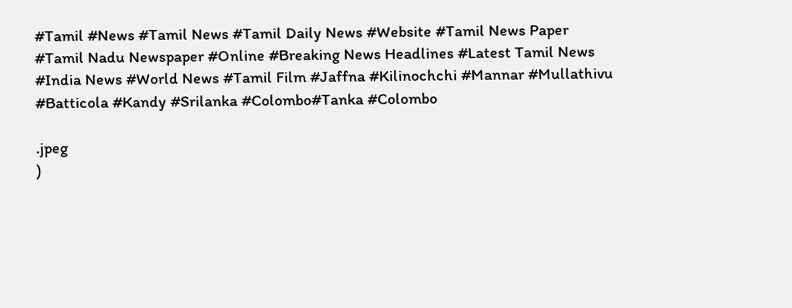#Tamil #News #Tamil News #Tamil Daily News #Website #Tamil News Paper #Tamil Nadu Newspaper #Online #Breaking News Headlines #Latest Tamil News #India News #World News #Tamil Film #Jaffna #Kilinochchi #Mannar #Mullathivu #Batticola #Kandy #Srilanka #Colombo#Tanka #Colombo

.jpeg
)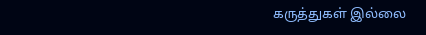கருத்துகள் இல்லை